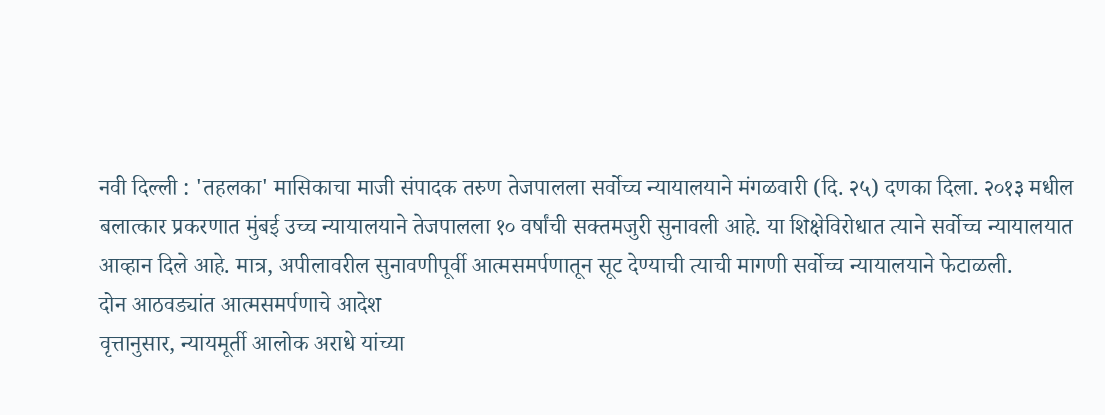नवी दिल्ली : 'तहलका' मासिकाचा माजी संपादक तरुण तेजपालला सर्वोच्च न्यायालयाने मंगळवारी (दि. २५) दणका दिला. २०१३ मधील बलात्कार प्रकरणात मुंबई उच्च न्यायालयाने तेजपालला १० वर्षांची सक्तमजुरी सुनावली आहे. या शिक्षेविरोधात त्याने सर्वोच्च न्यायालयात आव्हान दिले आहे. मात्र, अपीलावरील सुनावणीपूर्वी आत्मसमर्पणातून सूट देण्याची त्याची मागणी सर्वोच्च न्यायालयाने फेटाळली.
दोन आठवड्यांत आत्मसमर्पणाचे आदेश
वृत्तानुसार, न्यायमूर्ती आलोक अराधे यांच्या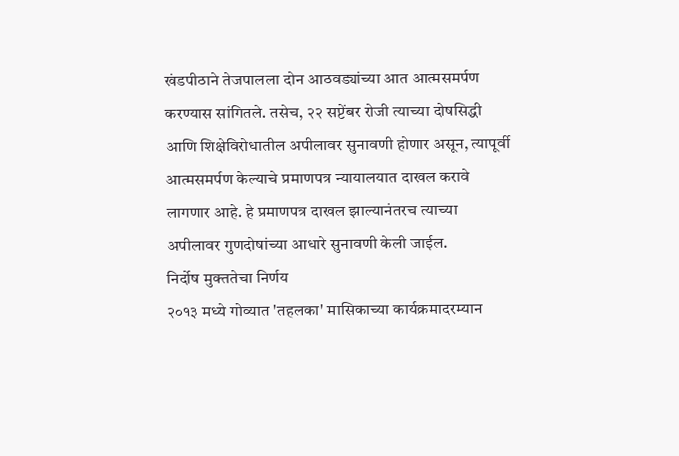खंडपीठाने तेजपालला दोन आठवड्यांच्या आत आत्मसमर्पण करण्यास सांगितले. तसेच, २२ सप्टेंबर रोजी त्याच्या दोषसिद्धी आणि शिक्षेविरोधातील अपीलावर सुनावणी होणार असून, त्यापूर्वी आत्मसमर्पण केल्याचे प्रमाणपत्र न्यायालयात दाखल करावे लागणार आहे. हे प्रमाणपत्र दाखल झाल्यानंतरच त्याच्या अपीलावर गुणदोषांच्या आधारे सुनावणी केली जाईल.
निर्दोष मुक्ततेचा निर्णय
२०१३ मध्ये गोव्यात 'तहलका' मासिकाच्या कार्यक्रमादरम्यान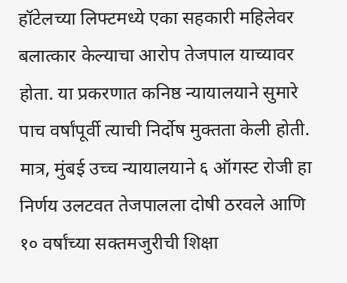हॉटेलच्या लिफ्टमध्ये एका सहकारी महिलेवर बलात्कार केल्याचा आरोप तेजपाल याच्यावर होता. या प्रकरणात कनिष्ठ न्यायालयाने सुमारे पाच वर्षांपूर्वी त्याची निर्दोष मुक्तता केली होती. मात्र, मुंबई उच्च न्यायालयाने ६ ऑगस्ट रोजी हा निर्णय उलटवत तेजपालला दोषी ठरवले आणि १० वर्षांच्या सक्तमजुरीची शिक्षा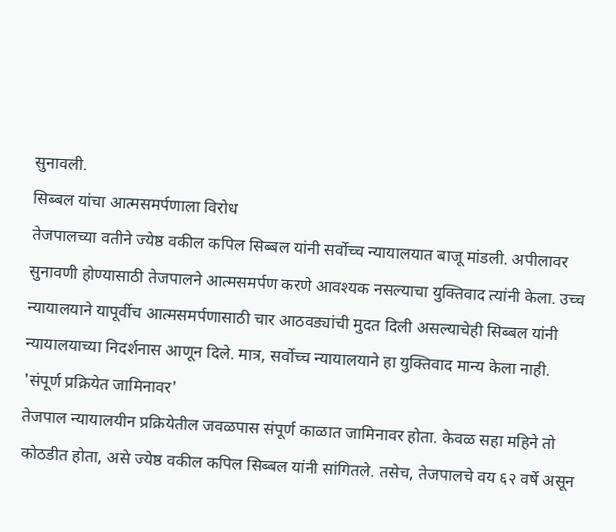सुनावली.
सिब्बल यांचा आत्मसमर्पणाला विरोध
तेजपालच्या वतीने ज्येष्ठ वकील कपिल सिब्बल यांनी सर्वोच्च न्यायालयात बाजू मांडली. अपीलावर सुनावणी होण्यासाठी तेजपालने आत्मसमर्पण करणे आवश्यक नसल्याचा युक्तिवाद त्यांनी केला. उच्च न्यायालयाने यापूर्वीच आत्मसमर्पणासाठी चार आठवड्यांची मुदत दिली असल्याचेही सिब्बल यांनी न्यायालयाच्या निदर्शनास आणून दिले. मात्र, सर्वोच्च न्यायालयाने हा युक्तिवाद मान्य केला नाही.
'संपूर्ण प्रक्रियेत जामिनावर'
तेजपाल न्यायालयीन प्रक्रियेतील जवळपास संपूर्ण काळात जामिनावर होता. केवळ सहा महिने तो कोठडीत होता, असे ज्येष्ठ वकील कपिल सिब्बल यांनी सांगितले. तसेच, तेजपालचे वय ६२ वर्षे असून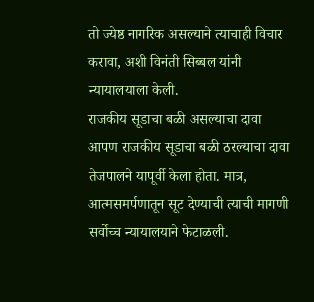तो ज्येष्ठ नागरिक असल्याने त्याचाही विचार करावा, अशी विनंती सिब्बल यांनी न्यायालयाला केली.
राजकीय सूडाचा बळी असल्याचा दावा
आपण राजकीय सूडाचा बळी ठरल्याचा दावा तेजपालने यापूर्वी केला होता. मात्र, आत्मसमर्पणातून सूट देण्याची त्याची मागणी सर्वोच्च न्यायालयाने फेटाळली.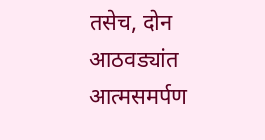तसेच, दोन आठवड्यांत आत्मसमर्पण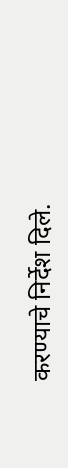करण्याचे निर्देश दिले.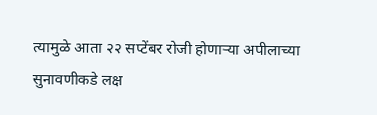त्यामुळे आता २२ सप्टेंबर रोजी होणाऱ्या अपीलाच्या सुनावणीकडे लक्ष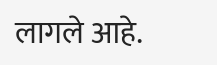लागले आहे.